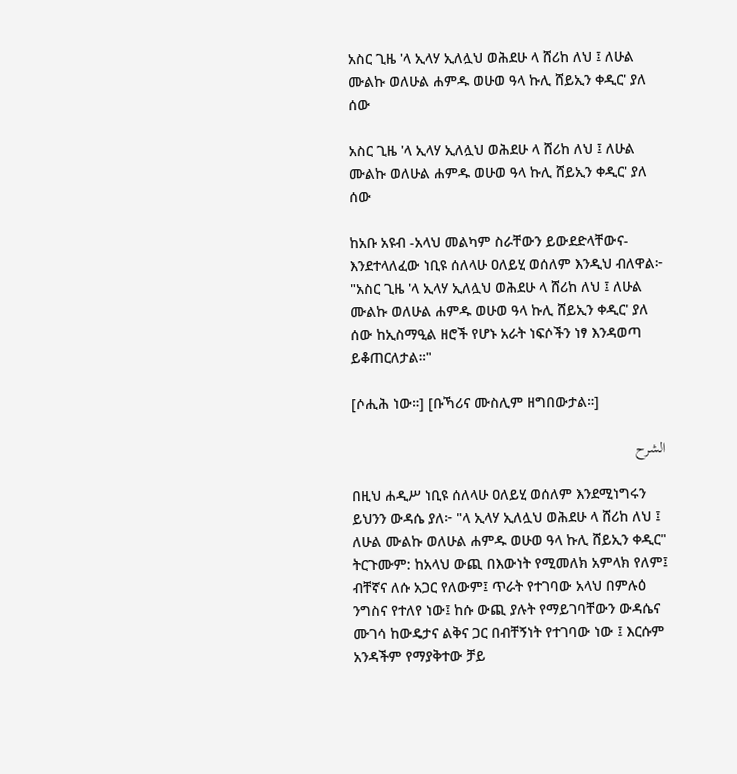አስር ጊዜ 'ላ ኢላሃ ኢለሏህ ወሕደሁ ላ ሸሪከ ለህ ፤ ለሁል ሙልኩ ወለሁል ሐምዱ ወሁወ ዓላ ኩሊ ሸይኢን ቀዲር' ያለ ሰው

አስር ጊዜ 'ላ ኢላሃ ኢለሏህ ወሕደሁ ላ ሸሪከ ለህ ፤ ለሁል ሙልኩ ወለሁል ሐምዱ ወሁወ ዓላ ኩሊ ሸይኢን ቀዲር' ያለ ሰው

ከአቡ አዩብ -አላህ መልካም ስራቸውን ይውደድላቸውና- እንደተላለፈው ነቢዩ ሰለላሁ ዐለይሂ ወሰለም እንዲህ ብለዋል፦ "አስር ጊዜ 'ላ ኢላሃ ኢለሏህ ወሕደሁ ላ ሸሪከ ለህ ፤ ለሁል ሙልኩ ወለሁል ሐምዱ ወሁወ ዓላ ኩሊ ሸይኢን ቀዲር' ያለ ሰው ከኢስማዒል ዘሮች የሆኑ አራት ነፍሶችን ነፃ እንዳወጣ ይቆጠርለታል።"

[ሶሒሕ ነው።] [ቡኻሪና ሙስሊም ዘግበውታል።]

الشرح

በዚህ ሐዲሥ ነቢዩ ሰለላሁ ዐለይሂ ወሰለም እንደሚነግሩን ይህንን ውዳሴ ያለ፦ "ላ ኢላሃ ኢለሏህ ወሕደሁ ላ ሸሪከ ለህ ፤ ለሁል ሙልኩ ወለሁል ሐምዱ ወሁወ ዓላ ኩሊ ሸይኢን ቀዲር" ትርጉሙም: ከአላህ ውጪ በእውነት የሚመለክ አምላክ የለም፤ ብቸኛና ለሱ አጋር የለውም፤ ጥራት የተገባው አላህ በምሉዕ ንግስና የተለየ ነው፤ ከሱ ውጪ ያሉት የማይገባቸውን ውዳሴና ሙገሳ ከውዴታና ልቅና ጋር በብቸኝነት የተገባው ነው ፤ እርሱም አንዳችም የማያቅተው ቻይ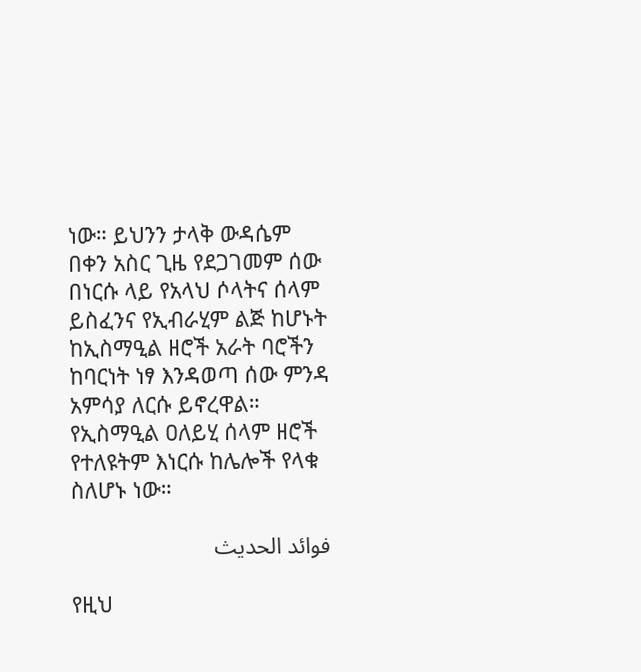ነው። ይህንን ታላቅ ውዳሴም በቀን አስር ጊዜ የደጋገመም ሰው በነርሱ ላይ የአላህ ሶላትና ሰላም ይስፈንና የኢብራሂም ልጅ ከሆኑት ከኢስማዒል ዘሮች አራት ባሮችን ከባርነት ነፃ እንዳወጣ ሰው ምንዳ አምሳያ ለርሱ ይኖረዋል። የኢስማዒል ዐለይሂ ሰላም ዘሮች የተለዩትም እነርሱ ከሌሎች የላቁ ስለሆኑ ነው።

فوائد الحديث

የዚህ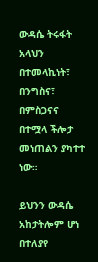ውዳሴ ትሩፋት አላህን በተመላኪነት፣ በንግስና፣ በምስጋናና በተሟላ ችሎታ መነጠልን ያካተተ ነው።

ይህንን ውዳሴ አከታትሎም ሆነ በተለያየ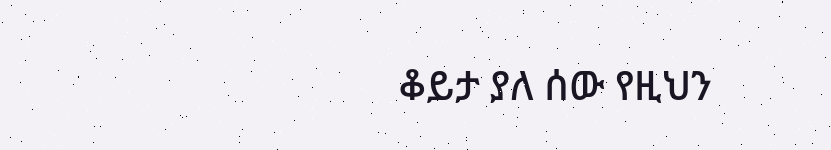ቆይታ ያለ ሰው የዚህን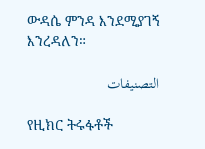ውዳሴ ምንዳ እንደሚያገኝ እንረዳለን።

التصنيفات

የዚክር ትሩፋቶች